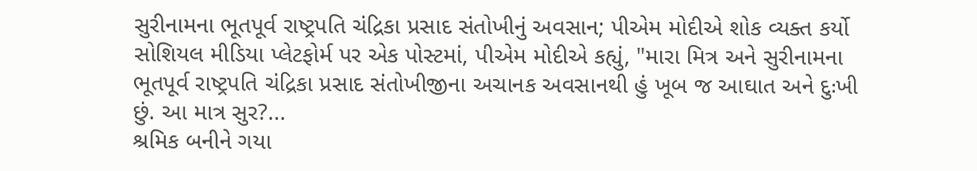સુરીનામના ભૂતપૂર્વ રાષ્ટ્રપતિ ચંદ્રિકા પ્રસાદ સંતોખીનું અવસાન; પીએમ મોદીએ શોક વ્યક્ત કર્યો
સોશિયલ મીડિયા પ્લેટફોર્મ પર એક પોસ્ટમાં, પીએમ મોદીએ કહ્યું, "મારા મિત્ર અને સુરીનામના ભૂતપૂર્વ રાષ્ટ્રપતિ ચંદ્રિકા પ્રસાદ સંતોખીજીના અચાનક અવસાનથી હું ખૂબ જ આઘાત અને દુઃખી છું. આ માત્ર સુર?...
શ્રમિક બનીને ગયા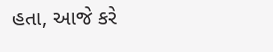હતા, આજે કરે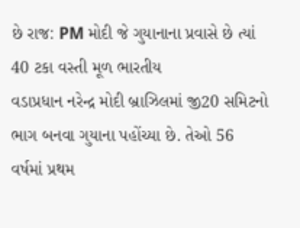છે રાજ: PM મોદી જે ગુયાનાના પ્રવાસે છે ત્યાં 40 ટકા વસ્તી મૂળ ભારતીય
વડાપ્રધાન નરેન્દ્ર મોદી બ્રાઝિલમાં જી20 સમિટનો ભાગ બનવા ગુયાના પહોંચ્યા છે. તેઓ 56 વર્ષમાં પ્રથમ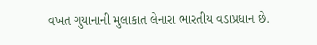વખત ગુયાનાની મુલાકાત લેનારા ભારતીય વડાપ્રધાન છે.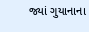જ્યાં ગુયાનાના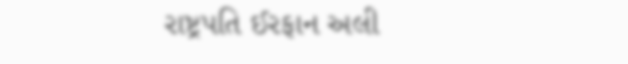રાષ્ટ્રપતિ ઈરફાન અલી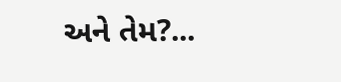અને તેમ?...